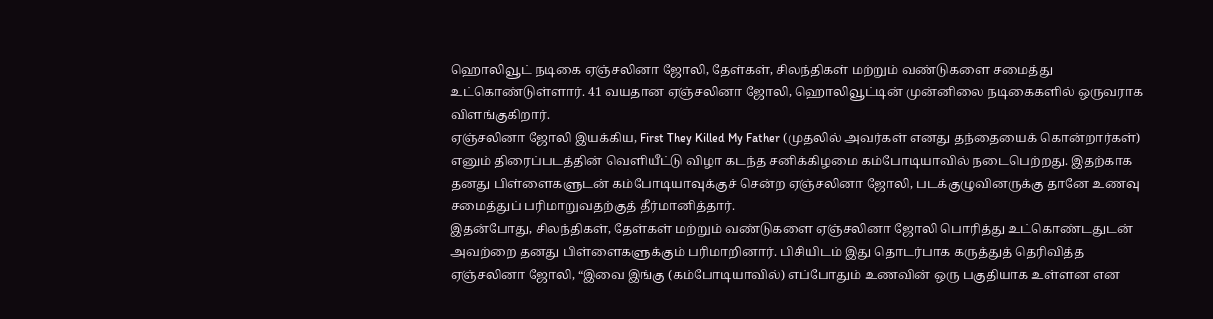ஹொலிவூட் நடிகை ஏஞ்சலினா ஜோலி, தேள்கள், சிலந்திகள் மற்றும் வண்டுகளை சமைத்து உட்கொண்டுள்ளார். 41 வயதான ஏஞ்சலினா ஜோலி, ஹொலிவூட்டின் முன்னிலை நடிகைகளில் ஒருவராக விளங்குகிறார்.
ஏஞ்சலினா ஜோலி இயக்கிய, First They Killed My Father (முதலில் அவர்கள் எனது தந்தையைக் கொன்றார்கள்) எனும் திரைப்படத்தின் வெளியீட்டு விழா கடந்த சனிக்கிழமை கம்போடியாவில் நடைபெற்றது. இதற்காக தனது பிள்ளைகளுடன் கம்போடியாவுக்குச் சென்ற ஏஞ்சலினா ஜோலி, படக்குழுவினருக்கு தானே உணவு சமைத்துப் பரிமாறுவதற்குத் தீர்மானித்தார்.
இதன்போது, சிலந்திகள், தேள்கள் மற்றும் வண்டுகளை ஏஞ்சலினா ஜோலி பொரித்து உட்கொண்டதுடன் அவற்றை தனது பிள்ளைகளுக்கும் பரிமாறினார். பிசியிடம் இது தொடர்பாக கருத்துத் தெரிவித்த ஏஞ்சலினா ஜோலி, “இவை இங்கு (கம்போடியாவில்) எப்போதும் உணவின் ஒரு பகுதியாக உள்ளன என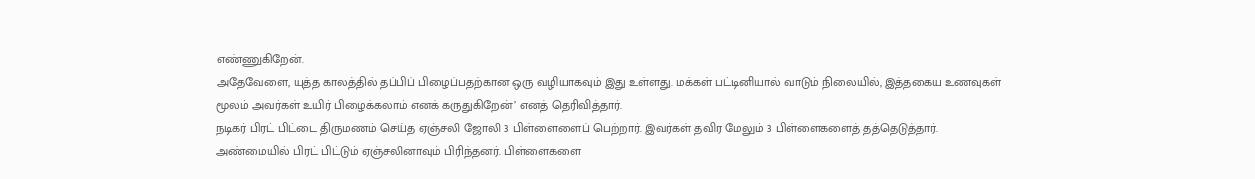எண்ணுகிறேன்.
அதேவேளை, யுத்த காலத்தில் தப்பிப் பிழைப்பதற்கான ஒரு வழியாகவும் இது உள்ளது. மக்கள் பட்டினியால் வாடும் நிலையில், இத்தகைய உணவுகள் மூலம் அவர்கள் உயிர் பிழைக்கலாம் எனக் கருதுகிறேன்’ எனத் தெரிவித்தார்.
நடிகர் பிரட் பிட்டை திருமணம் செய்த ஏஞ்சலி ஜோலி 3 பிள்ளைளைப் பெற்றார். இவர்கள் தவிர மேலும் 3 பிள்ளைகளைத் தத்தெடுத்தார். அண்மையில் பிரட் பிட்டும் ஏஞ்சலினாவும் பிரிந்தனர். பிள்ளைகளை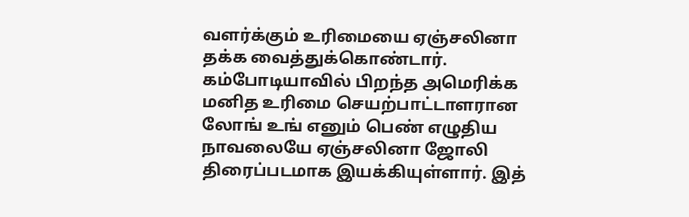வளர்க்கும் உரிமையை ஏஞ்சலினா தக்க வைத்துக்கொண்டார்.
கம்போடியாவில் பிறந்த அமெரிக்க மனித உரிமை செயற்பாட்டாளரான லோங் உங் எனும் பெண் எழுதிய நாவலையே ஏஞ்சலினா ஜோலி திரைப்படமாக இயக்கியுள்ளார். இத்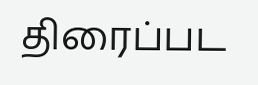திரைப்பட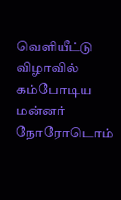வெளியீட்டு விழாவில் கம்போடிய மன்னர் நோரோடொம்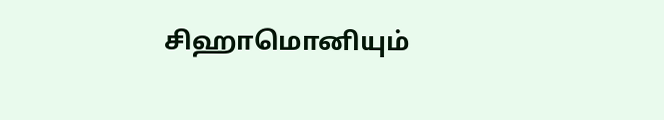சிஹாமொனியும்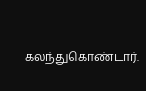கலந்துகொண்டார்.